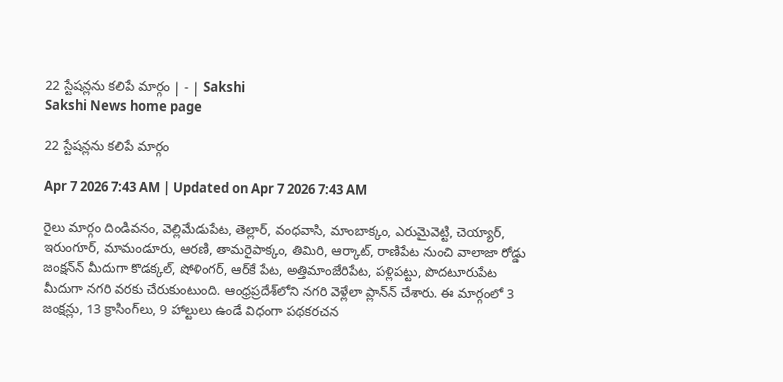22 స్టేషన్లను కలిపే మార్గం | - | Sakshi
Sakshi News home page

22 స్టేషన్లను కలిపే మార్గం

Apr 7 2026 7:43 AM | Updated on Apr 7 2026 7:43 AM

రైలు మార్గం దిండివనం, వెల్లిమేడుపేట, తెల్లార్‌, వంధవాసి, మాంబాక్కం, ఎరుమైవెట్టి, చెయ్యార్‌, ఇరుంగూర్‌, మామండూరు, ఆరణి, తామరైపాక్కం, తిమిరి, ఆర్కాట్‌, రాణిపేట నుంచి వాలాజా రోడ్డు జంక్షన్‌న్‌ మీదుగా కొడక్కల్‌, షోళింగర్‌, ఆర్‌కే పేట, అత్తిమాంజేరిపేట, పళ్లిపట్టు, పొదటూరుపేట మీదుగా నగరి వరకు చేరుకుంటుంది. ఆంధ్రప్రదేశ్‌లోని నగరి వెళ్లేలా ప్లాన్‌న్‌ చేశారు. ఈ మార్గంలో 3 జంక్షన్లు, 13 క్రాసింగ్‌లు, 9 హాల్టులు ఉండే విధంగా పథకరచన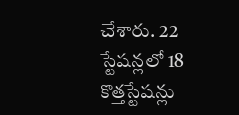చేశారు. 22 స్టేషన్లలో 18 కొత్తస్టేషన్లు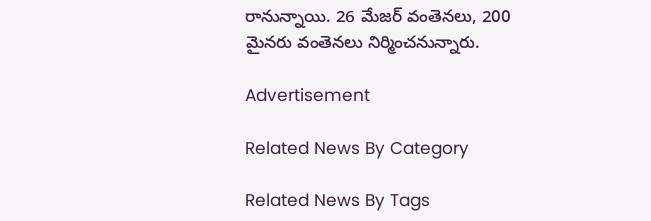రానున్నాయి. 26 మేజర్‌ వంతెనలు, 200 మైనరు వంతెనలు నిర్మించనున్నారు.

Advertisement

Related News By Category

Related News By Tags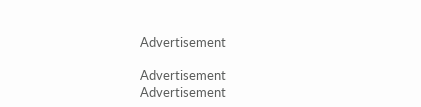Advertisement

Advertisement
Advertisement